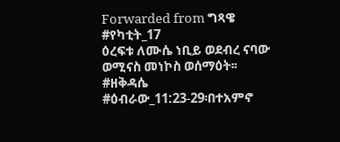Forwarded from ግጻዌ
#የካቲት_17
ዕረፍቱ ለሙሴ ነቢይ ወደብረ ናባው ወሚናስ መነኮስ ወሰማዕት፡፡
#ዘቅዳሴ
#ዕብራው_11:23-29፡በተአምኖ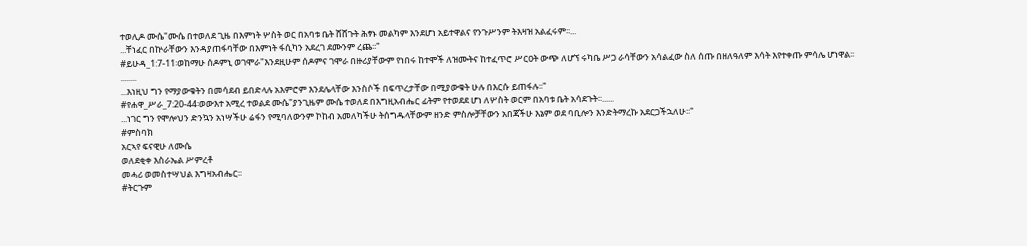ተወሊዶ ሙሴ"ሙሴ በተወለደ ጊዜ በእምነት ሦስት ወር በአባቱ ቤት ሸሸጉት ሕፃኑ መልካም እንደሆነ አይተዋልና የንጉሥንም ትእዛዝ አልፈሩም፡፡...
...ቸነፈር በኵራቸውን እንዳያጠፋባቸው በእምነት ፋሲካን አደረገ ደሙንም ረጨ፡፡"
#ይሁዳ_1:7-11፡ወከማሁ ሰዶምኒ ወገሞራ"እንደዚሁም ሰዶምና ገሞራ በዙሪያቸውም የነበሩ ከተሞች ለዝሙትና ከተፈጥሮ ሥርዐት ውጭ ለሆኘ ሩካቤ ሥጋ ራሳቸውን አሳልፈው ስለ ሰጡ በዘለዓለም እሳት እየተቀጡ ምሳሌ ሆነዋል፡፡........
...እነዚህ ግን የማያውቁትን በመሳደብ ይበድላሉ አእምሮም እንደሌላቸው እንስሶች በፍጥረታቸው በሚያውቁት ሁሉ በእርሱ ይጠፋሉ፡፡"
#የሐዋ_ሥራ_7:20-44፡ወውእተ አሚረ ተወልደ ሙሴ"ያንጊዜም ሙሴ ተወለደ በእግዚአብሔር ፊትም የተወደደ ሆነ ለሦስት ወርም በአባቱ ቤት አሳደጉት፡፡......
...ነገር ግን የሞሎህን ድንኳን አነሣችሁ ሬፋን የሚባለውንም ኮከብ አመለካችሁ ትሰግዱላቸውም ዘንድ ምስሎቻቸውን አበጃችሁ እኔም ወደ ባቢሎን እንድትማረኩ አደርጋችኋለሁ፡፡"
#ምስባክ
አርኣየ ፍናዊሁ ለሙሴ
ወለደቂቀ እስራኤል ሥምረቶ
መሓሪ ወመስተሣህል እግዛአብሔር፡፡
#ትርጉም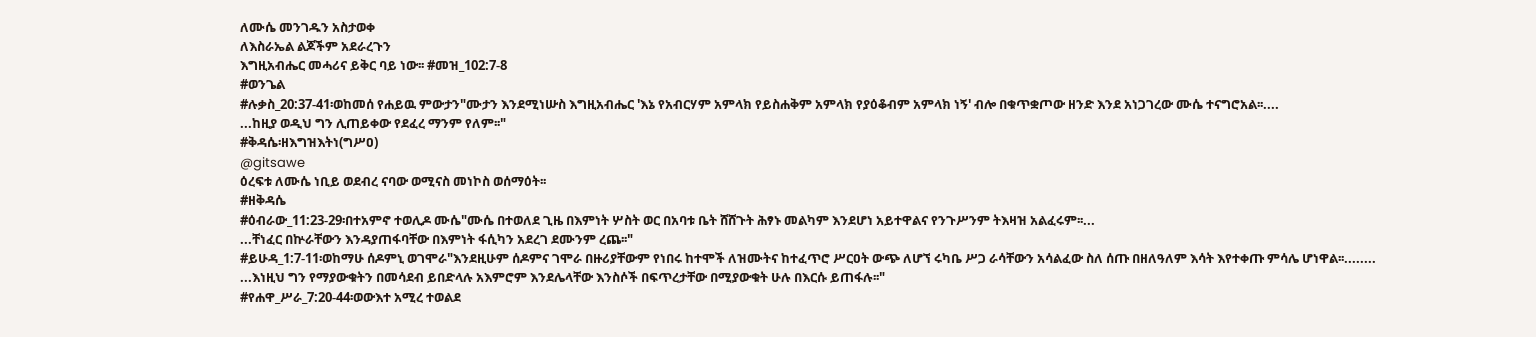ለሙሴ መንገዱን አስታወቀ
ለእስራኤል ልጆችም አደራረጉን
እግዚአብሔር መሓሪና ይቅር ባይ ነው፡፡ #መዝ_102:7-8
#ወንጌል
#ሉቃስ_20:37-41፡ወከመሰ የሐይዉ ምውታን"ሙታን እንደሚነሡስ እግዚአብሔር 'እኔ የአብርሃም አምላክ የይስሐቅም አምላክ የያዕቆብም አምላክ ነኝ' ብሎ በቁጥቋጦው ዘንድ እንደ አነጋገረው ሙሴ ተናግሮአል፡፡....
...ከዚያ ወዲህ ግን ሊጠይቀው የደፈረ ማንም የለም፡፡"
#ቅዳሴ፡ዘእግዝእትነ(ግሥዐ)
@gitsawe
ዕረፍቱ ለሙሴ ነቢይ ወደብረ ናባው ወሚናስ መነኮስ ወሰማዕት፡፡
#ዘቅዳሴ
#ዕብራው_11:23-29፡በተአምኖ ተወሊዶ ሙሴ"ሙሴ በተወለደ ጊዜ በእምነት ሦስት ወር በአባቱ ቤት ሸሸጉት ሕፃኑ መልካም እንደሆነ አይተዋልና የንጉሥንም ትእዛዝ አልፈሩም፡፡...
...ቸነፈር በኵራቸውን እንዳያጠፋባቸው በእምነት ፋሲካን አደረገ ደሙንም ረጨ፡፡"
#ይሁዳ_1:7-11፡ወከማሁ ሰዶምኒ ወገሞራ"እንደዚሁም ሰዶምና ገሞራ በዙሪያቸውም የነበሩ ከተሞች ለዝሙትና ከተፈጥሮ ሥርዐት ውጭ ለሆኘ ሩካቤ ሥጋ ራሳቸውን አሳልፈው ስለ ሰጡ በዘለዓለም እሳት እየተቀጡ ምሳሌ ሆነዋል፡፡........
...እነዚህ ግን የማያውቁትን በመሳደብ ይበድላሉ አእምሮም እንደሌላቸው እንስሶች በፍጥረታቸው በሚያውቁት ሁሉ በእርሱ ይጠፋሉ፡፡"
#የሐዋ_ሥራ_7:20-44፡ወውእተ አሚረ ተወልደ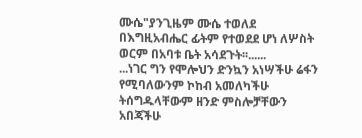ሙሴ"ያንጊዜም ሙሴ ተወለደ በእግዚአብሔር ፊትም የተወደደ ሆነ ለሦስት ወርም በአባቱ ቤት አሳደጉት፡፡......
...ነገር ግን የሞሎህን ድንኳን አነሣችሁ ሬፋን የሚባለውንም ኮከብ አመለካችሁ ትሰግዱላቸውም ዘንድ ምስሎቻቸውን አበጃችሁ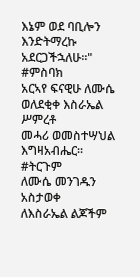እኔም ወደ ባቢሎን እንድትማረኩ አደርጋችኋለሁ፡፡"
#ምስባክ
አርኣየ ፍናዊሁ ለሙሴ
ወለደቂቀ እስራኤል ሥምረቶ
መሓሪ ወመስተሣህል እግዛአብሔር፡፡
#ትርጉም
ለሙሴ መንገዱን አስታወቀ
ለእስራኤል ልጆችም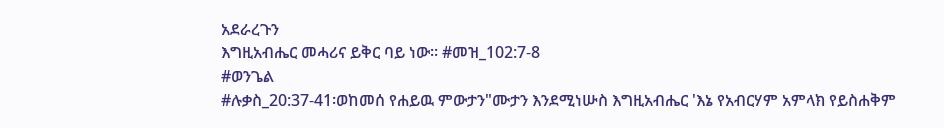አደራረጉን
እግዚአብሔር መሓሪና ይቅር ባይ ነው፡፡ #መዝ_102:7-8
#ወንጌል
#ሉቃስ_20:37-41፡ወከመሰ የሐይዉ ምውታን"ሙታን እንደሚነሡስ እግዚአብሔር 'እኔ የአብርሃም አምላክ የይስሐቅም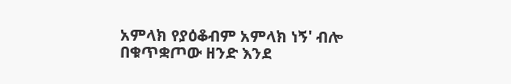አምላክ የያዕቆብም አምላክ ነኝ' ብሎ በቁጥቋጦው ዘንድ እንደ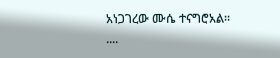አነጋገረው ሙሴ ተናግሮአል፡፡....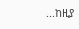...ከዚያ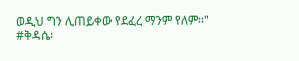ወዲህ ግን ሊጠይቀው የደፈረ ማንም የለም፡፡"
#ቅዳሴ፡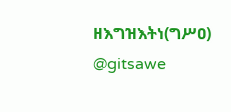ዘእግዝእትነ(ግሥዐ)
@gitsawe